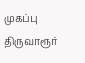முகப்பு
திருவாரூர்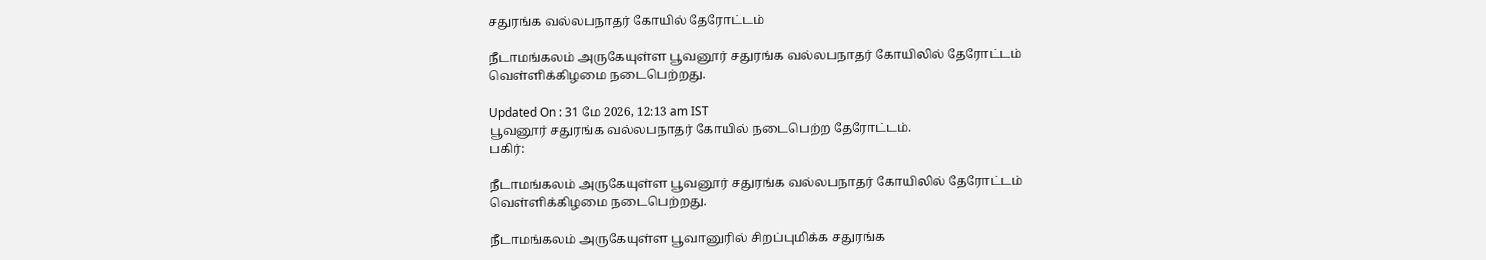சதுரங்க வல்லபநாதர் கோயில் தேரோட்டம்

நீடாமங்கலம் அருகேயுள்ள பூவனூர் சதுரங்க வல்லபநாதர் கோயிலில் தேரோட்டம் வெள்ளிக்கிழமை நடைபெற்றது.

Updated On : 31 மே 2026, 12:13 am IST
பூவனூர் சதுரங்க வல்லபநாதர் கோயில் நடைபெற்ற தேரோட்டம்.
பகிர்:

நீடாமங்கலம் அருகேயுள்ள பூவனூர் சதுரங்க வல்லபநாதர் கோயிலில் தேரோட்டம் வெள்ளிக்கிழமை நடைபெற்றது.

நீடாமங்கலம் அருகேயுள்ள பூவானுரில் சிறப்புமிக்க சதுரங்க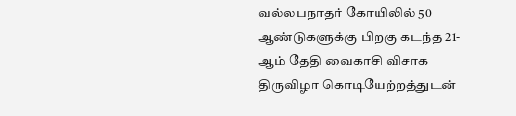வல்லபநாதர் கோயிலில் 50 ஆண்டுகளுக்கு பிறகு கடந்த 21-ஆம் தேதி வைகாசி விசாக திருவிழா கொடியேற்றத்துடன்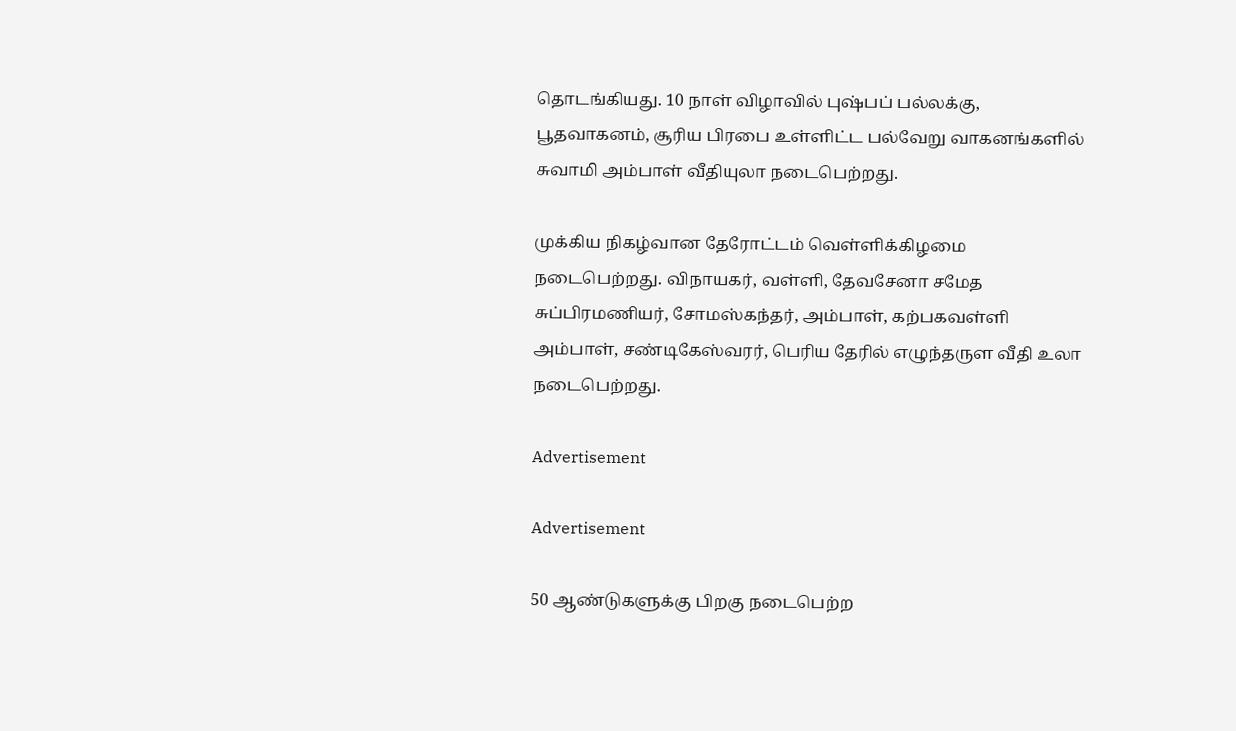தொடங்கியது. 10 நாள் விழாவில் புஷ்பப் பல்லக்கு, பூதவாகனம், சூரிய பிரபை உள்ளிட்ட பல்வேறு வாகனங்களில் சுவாமி அம்பாள் வீதியுலா நடைபெற்றது.

முக்கிய நிகழ்வான தேரோட்டம் வெள்ளிக்கிழமை நடைபெற்றது. விநாயகர், வள்ளி, தேவசேனா சமேத சுப்பிரமணியர், சோமஸ்கந்தர், அம்பாள், கற்பகவள்ளி அம்பாள், சண்டிகேஸ்வரர், பெரிய தேரில் எழுந்தருள வீதி உலா நடைபெற்றது.

Advertisement

Advertisement

50 ஆண்டுகளுக்கு பிறகு நடைபெற்ற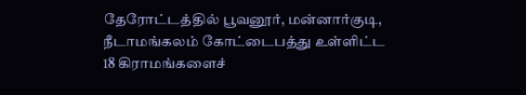தேரோட்டத்தில் பூவனூர், மன்னார்குடி, நீடாமங்கலம் கோட்டைபத்து உள்ளிட்ட 18 கிராமங்களைச்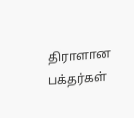திராளான பக்தர்கள்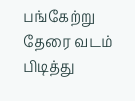பங்கேற்று தேரை வடம் பிடித்து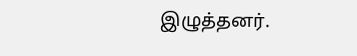இழுத்தனர்.